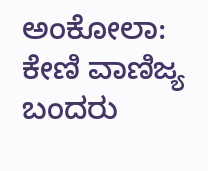ಅಂಕೋಲಾ: ಕೇಣಿ ವಾಣಿಜ್ಯ ಬಂದರು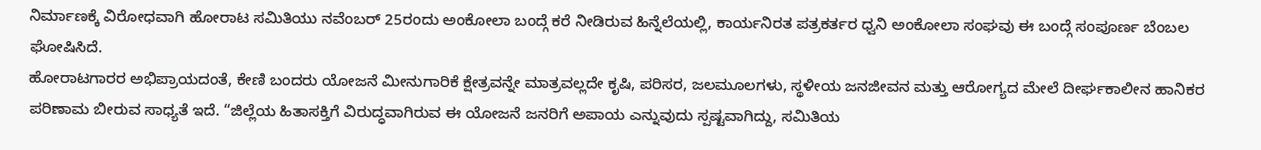ನಿರ್ಮಾಣಕ್ಕೆ ವಿರೋಧವಾಗಿ ಹೋರಾಟ ಸಮಿತಿಯು ನವೆಂಬರ್ 25ರಂದು ಅಂಕೋಲಾ ಬಂದ್ಗೆ ಕರೆ ನೀಡಿರುವ ಹಿನ್ನೆಲೆಯಲ್ಲಿ, ಕಾರ್ಯನಿರತ ಪತ್ರಕರ್ತರ ಧ್ವನಿ ಅಂಕೋಲಾ ಸಂಘವು ಈ ಬಂದ್ಗೆ ಸಂಪೂರ್ಣ ಬೆಂಬಲ ಘೋಷಿಸಿದೆ.
ಹೋರಾಟಗಾರರ ಅಭಿಪ್ರಾಯದಂತೆ, ಕೇಣಿ ಬಂದರು ಯೋಜನೆ ಮೀನುಗಾರಿಕೆ ಕ್ಷೇತ್ರವನ್ನೇ ಮಾತ್ರವಲ್ಲದೇ ಕೃಷಿ, ಪರಿಸರ, ಜಲಮೂಲಗಳು, ಸ್ಥಳೀಯ ಜನಜೀವನ ಮತ್ತು ಆರೋಗ್ಯದ ಮೇಲೆ ದೀರ್ಘಕಾಲೀನ ಹಾನಿಕರ ಪರಿಣಾಮ ಬೀರುವ ಸಾಧ್ಯತೆ ಇದೆ. “ಜಿಲ್ಲೆಯ ಹಿತಾಸಕ್ತಿಗೆ ವಿರುದ್ಧವಾಗಿರುವ ಈ ಯೋಜನೆ ಜನರಿಗೆ ಅಪಾಯ ಎನ್ನುವುದು ಸ್ಪಷ್ಟವಾಗಿದ್ದು, ಸಮಿತಿಯ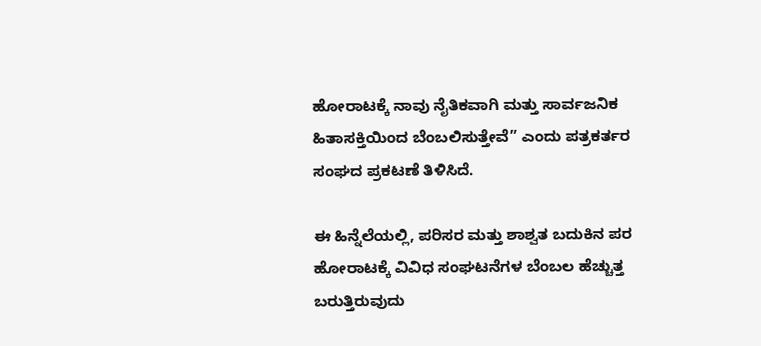ಹೋರಾಟಕ್ಕೆ ನಾವು ನೈತಿಕವಾಗಿ ಮತ್ತು ಸಾರ್ವಜನಿಕ ಹಿತಾಸಕ್ತಿಯಿಂದ ಬೆಂಬಲಿಸುತ್ತೇವೆ” ಎಂದು ಪತ್ರಕರ್ತರ ಸಂಘದ ಪ್ರಕಟಣೆ ತಿಳಿಸಿದೆ.

ಈ ಹಿನ್ನೆಲೆಯಲ್ಲಿ, ಪರಿಸರ ಮತ್ತು ಶಾಶ್ವತ ಬದುಕಿನ ಪರ ಹೋರಾಟಕ್ಕೆ ವಿವಿಧ ಸಂಘಟನೆಗಳ ಬೆಂಬಲ ಹೆಚ್ಚುತ್ತ ಬರುತ್ತಿರುವುದು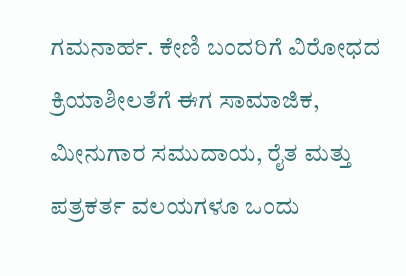ಗಮನಾರ್ಹ. ಕೇಣಿ ಬಂದರಿಗೆ ವಿರೋಧದ ಕ್ರಿಯಾಶೀಲತೆಗೆ ಈಗ ಸಾಮಾಜಿಕ, ಮೀನುಗಾರ ಸಮುದಾಯ, ರೈತ ಮತ್ತು ಪತ್ರಕರ್ತ ವಲಯಗಳೂ ಒಂದು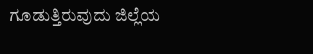ಗೂಡುತ್ತಿರುವುದು ಜಿಲ್ಲೆಯ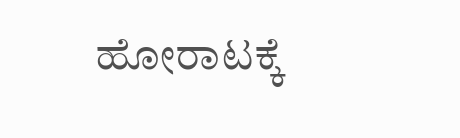ಹೋರಾಟಕ್ಕೆ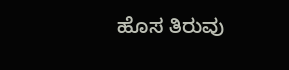ಹೊಸ ತಿರುವು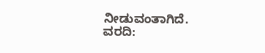ನೀಡುವಂತಾಗಿದೆ.
ವರದಿ: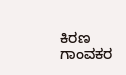ಕಿರಣ ಗಾಂವಕರ